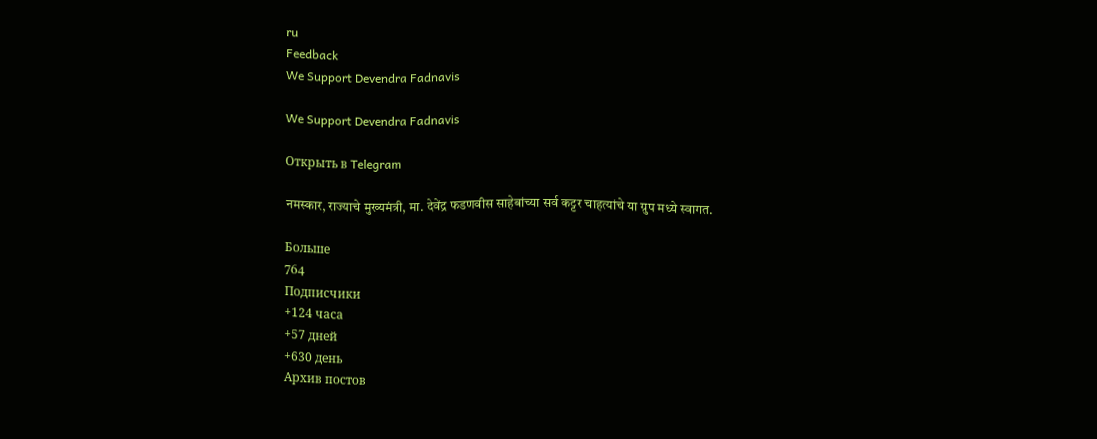ru
Feedback
We Support Devendra Fadnavis

We Support Devendra Fadnavis

Открыть в Telegram

नमस्कार, राज्याचे मुख्यमंत्री, मा. देवेंद्र फडणवीस साहेबांच्या सर्व कट्टर चाहत्यांचे या ग्रुप मध्ये स्वागत.

Больше
764
Подписчики
+124 часа
+57 дней
+630 день
Архив постов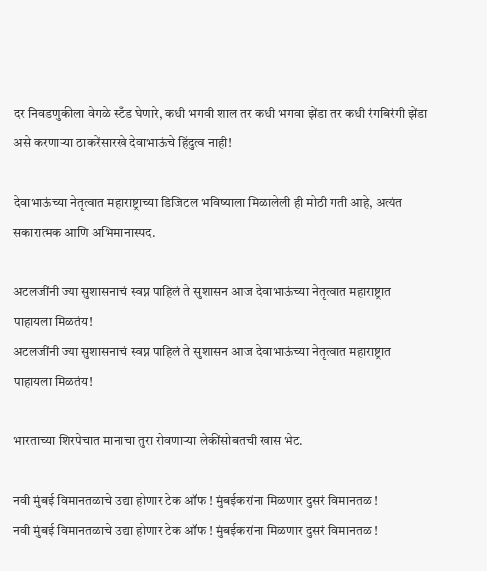दर निवडणुकीला वेगळे स्टँड घेणारे, कधी भगवी शाल तर कधी भगवा झेंडा तर कधी रंगबिरंगी झेंडा असे करणाऱ्या ठाकरेंसारखे देवाभाऊंचे हिंदुत्व नाही!

देवाभाऊंच्या नेतृत्वात महाराष्ट्राच्या डिजिटल भविष्याला मिळालेली ही मोठी गती आहे, अत्यंत सकारात्मक आणि अभिमानास्पद.

अटलजींनी ज्या सुशासनाचं स्वप्न पाहिलं ते सुशासन आज देवाभाऊंच्या नेतृत्वात महाराष्ट्रात पाहायला मिळतंय!
अटलजींनी ज्या सुशासनाचं स्वप्न पाहिलं ते सुशासन आज देवाभाऊंच्या नेतृत्वात महाराष्ट्रात पाहायला मिळतंय!

भारताच्या शिरपेचात मानाचा तुरा रोवणाऱ्या लेकींसोबतची खास भेट.

नवी मुंबई विमानतळाचे उद्या होणार टेक ऑफ ! मुंबईकरांना मिळणार दुसरं विमानतळ !
नवी मुंबई विमानतळाचे उद्या होणार टेक ऑफ ! मुंबईकरांना मिळणार दुसरं विमानतळ !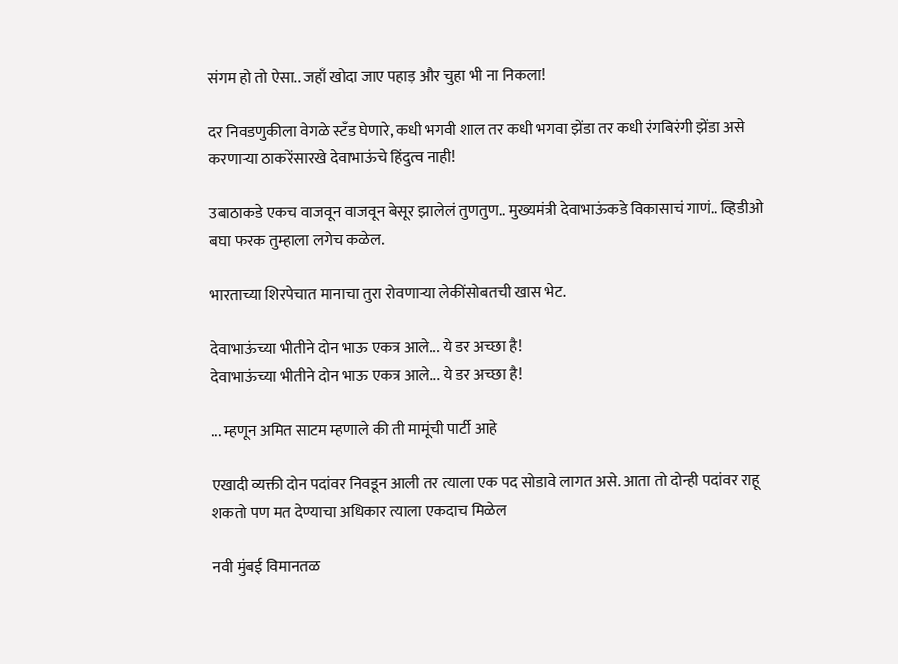संगम हो तो ऐसा.. जहाँ खोदा जाए पहाड़ और चुहा भी ना निकला!

दर निवडणुकीला वेगळे स्टँड घेणारे, कधी भगवी शाल तर कधी भगवा झेंडा तर कधी रंगबिरंगी झेंडा असे करणाऱ्या ठाकरेंसारखे देवाभाऊंचे हिंदुत्व नाही!

उबाठाकडे एकच वाजवून वाजवून बेसूर झालेलं तुणतुण.. मुख्यमंत्री देवाभाऊंकडे विकासाचं गाणं.. व्हिडीओ बघा फरक तुम्हाला लगेच कळेल.

भारताच्या शिरपेचात मानाचा तुरा रोवणाऱ्या लेकींसोबतची खास भेट.

देवाभाऊंच्या भीतीने दोन भाऊ एकत्र आले... ये डर अच्छा है!
देवाभाऊंच्या भीतीने दोन भाऊ एकत्र आले... ये डर अच्छा है!

... म्हणून अमित साटम म्हणाले की ती मामूंची पार्टी आहे

एखादी व्यक्ती दोन पदांवर निवडून आली तर त्याला एक पद सोडावे लागत असे. आता तो दोन्ही पदांवर राहू शकतो पण मत देण्याचा अधिकार त्याला एकदाच मिळेल

नवी मुंबई विमानतळ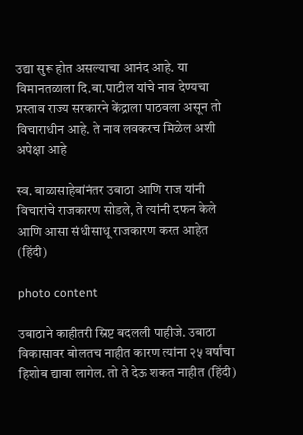उद्या सुरू होत असल्याचा आनंद आहे. या विमानतळाला दि.बा.पाटील यांचे नाव देण्यचा प्रस्ताव राज्य सरकारने केंद्राला पाठवला असून तो विचाराधीन आहे. ते नाव लवकरच मिळेल अशी अपेक्षा आहे

स्व. बाळासाहेबांनंतर उबाठा आणि राज यांनी विचारांचे राजकारण सोडले, ते त्यांनी दफन केले आणि आसा संधीसाधू राजकारण करत आहेत (हिंदी)

photo content

उबाठाने काहीतरी स्रिप्ट बदलली पाहीजे. उबाठा विकासावर बोलतच नाहीत कारण त्यांना २५ वर्षांचा हिशोब द्यावा लागेल. तो ते देऊ शकत नाहीत (हिंदी)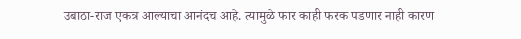उबाठा-राज एकत्र आल्याचा आनंदच आहे. त्यामुळे फार काही फरक पडणार नाही कारण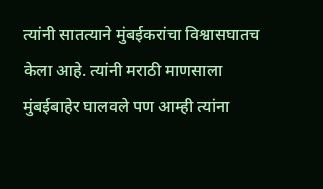त्यांनी सातत्याने मुंबईकरांचा विश्वासघातच केला आहे. त्यांनी मराठी माणसाला मुंबईबाहेर घालवले पण आम्ही त्यांना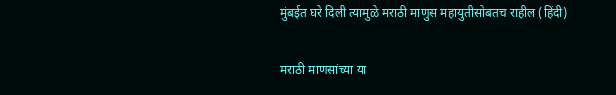मुंबईत घरे दिली त्यामुळे मराठी माणुस महायुतीसोबतच राहील (हिंदी)

मराठी माणसांच्या या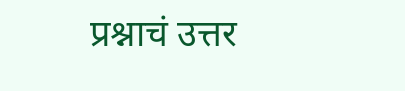प्रश्नाचं उत्तर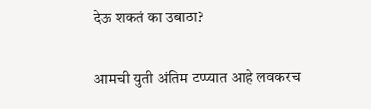देऊ शकतं का उबाठा?

आमची युती अंतिम टप्प्यात आहे लवकरच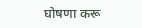घोषणा करू